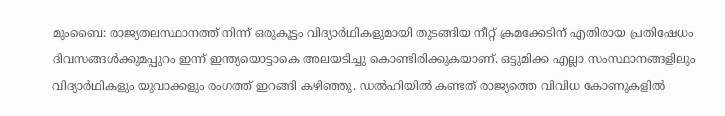മുംബൈ: രാജ്യതലസ്ഥാനത്ത് നിന്ന് ഒരുകൂട്ടം വിദ്യാർഥികളുമായി തുടങ്ങിയ നീറ്റ് ക്രമക്കേടിന് എതിരായ പ്രതിഷേധം ദിവസങ്ങൾക്കുമപ്പുറം ഇന്ന് ഇന്ത്യയൊട്ടാകെ അലയടിച്ചു കൊണ്ടിരിക്കുകയാണ്. ഒട്ടുമിക്ക എല്ലാ സംസ്ഥാനങ്ങളിലും വിദ്യാർഥികളും യുവാക്കളും രംഗത്ത് ഇറങ്ങി കഴിഞ്ഞു. ഡൽഹിയിൽ കണ്ടത് രാജ്യത്തെ വിവിധ കോണുകളിൽ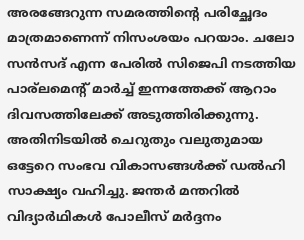അരങ്ങേറുന്ന സമരത്തിന്റെ പരിച്ഛേദം മാത്രമാണെന്ന് നിസംശയം പറയാം. ചലോ സൻസദ് എന്ന പേരിൽ സിജെപി നടത്തിയ പാര്ലമെന്റ് മാർച്ച് ഇന്നത്തേക്ക് ആറാം ദിവസത്തിലേക്ക് അടുത്തിരിക്കുന്നു.
അതിനിടയിൽ ചെറുതും വലുതുമായ ഒട്ടേറെ സംഭവ വികാസങ്ങൾക്ക് ഡൽഹി സാക്ഷ്യം വഹിച്ചു. ജന്തർ മന്തറിൽ വിദ്യാർഥികൾ പോലീസ് മർദ്ദനം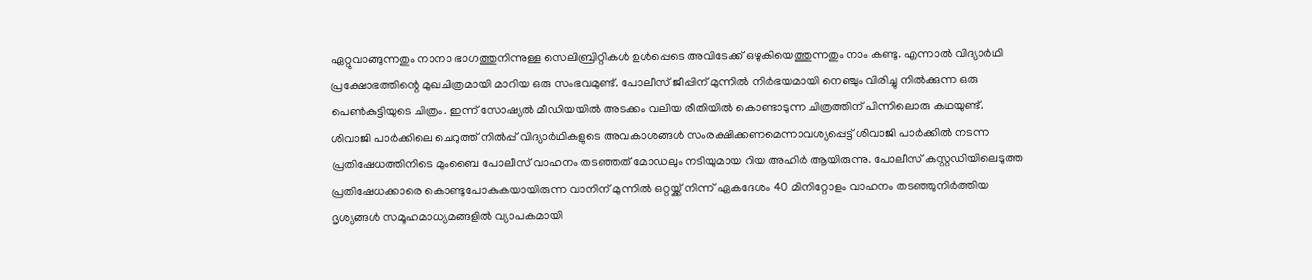ഏറ്റുവാങ്ങുന്നതും നാനാ ഭാഗത്തുനിന്നുള്ള സെലിബ്രിറ്റികൾ ഉൾപ്പെടെ അവിടേക്ക് ഒഴുകിയെത്തുന്നതും നാം കണ്ടു. എന്നാൽ വിദ്യാർഥി പ്രക്ഷോഭത്തിന്റെ മുഖചിത്രമായി മാറിയ ഒരു സംഭവമുണ്ട്. പോലീസ് ജീപ്പിന് മുന്നിൽ നിർഭയമായി നെഞ്ചും വിരിച്ചു നിൽക്കുന്ന ഒരു പെൺകുട്ടിയുടെ ചിത്രം. ഇന്ന് സോഷ്യൽ മീഡിയയിൽ അടക്കം വലിയ രീതിയിൽ കൊണ്ടാടുന്ന ചിത്രത്തിന് പിന്നിലൊരു കഥയുണ്ട്.
ശിവാജി പാർക്കിലെ ചെറുത്ത് നിൽപ്പ് വിദ്യാർഥികളുടെ അവകാശങ്ങൾ സംരക്ഷിക്കണമെന്നാവശ്യപ്പെട്ട് ശിവാജി പാർക്കിൽ നടന്ന പ്രതിഷേധത്തിനിടെ മുംബൈ പോലീസ് വാഹനം തടഞ്ഞത് മോഡലും നടിയുമായ റിയ അഹിർ ആയിരുന്നു. പോലീസ് കസ്റ്റഡിയിലെടുത്ത പ്രതിഷേധക്കാരെ കൊണ്ടുപോകുകയായിരുന്ന വാനിന് മുന്നിൽ ഒറ്റയ്ക്ക് നിന്ന് ഏകദേശം 40 മിനിറ്റോളം വാഹനം തടഞ്ഞുനിർത്തിയ ദൃശ്യങ്ങൾ സമൂഹമാധ്യമങ്ങളിൽ വ്യാപകമായി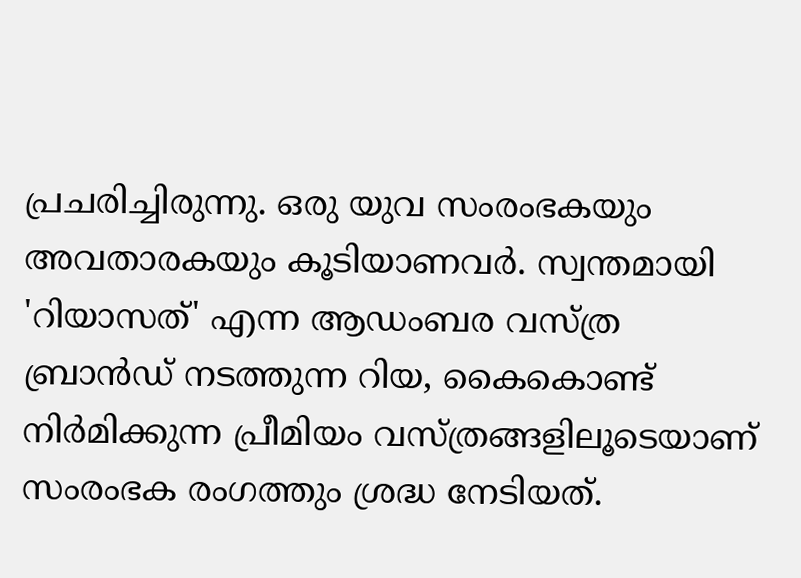പ്രചരിച്ചിരുന്നു. ഒരു യുവ സംരംഭകയും അവതാരകയും കൂടിയാണവർ. സ്വന്തമായി 'റിയാസത്' എന്ന ആഡംബര വസ്ത്ര ബ്രാൻഡ് നടത്തുന്ന റിയ, കൈകൊണ്ട് നിർമിക്കുന്ന പ്രീമിയം വസ്ത്രങ്ങളിലൂടെയാണ് സംരംഭക രംഗത്തും ശ്രദ്ധ നേടിയത്.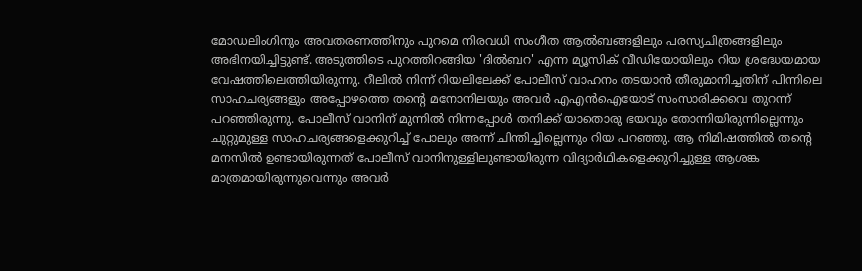മോഡലിംഗിനും അവതരണത്തിനും പുറമെ നിരവധി സംഗീത ആൽബങ്ങളിലും പരസ്യചിത്രങ്ങളിലും അഭിനയിച്ചിട്ടുണ്ട്. അടുത്തിടെ പുറത്തിറങ്ങിയ 'ദിൽബറ' എന്ന മ്യൂസിക് വീഡിയോയിലും റിയ ശ്രദ്ധേയമായ വേഷത്തിലെത്തിയിരുന്നു. റീലിൽ നിന്ന് റിയലിലേക്ക് പോലീസ് വാഹനം തടയാൻ തീരുമാനിച്ചതിന് പിന്നിലെ സാഹചര്യങ്ങളും അപ്പോഴത്തെ തന്റെ മനോനിലയും അവർ എഎൻഐയോട് സംസാരിക്കവെ തുറന്ന് പറഞ്ഞിരുന്നു. പോലീസ് വാനിന് മുന്നിൽ നിന്നപ്പോൾ തനിക്ക് യാതൊരു ഭയവും തോന്നിയിരുന്നില്ലെന്നും ചുറ്റുമുള്ള സാഹചര്യങ്ങളെക്കുറിച്ച് പോലും അന്ന് ചിന്തിച്ചില്ലെന്നും റിയ പറഞ്ഞു. ആ നിമിഷത്തിൽ തന്റെ മനസിൽ ഉണ്ടായിരുന്നത് പോലീസ് വാനിനുള്ളിലുണ്ടായിരുന്ന വിദ്യാർഥികളെക്കുറിച്ചുള്ള ആശങ്ക മാത്രമായിരുന്നുവെന്നും അവർ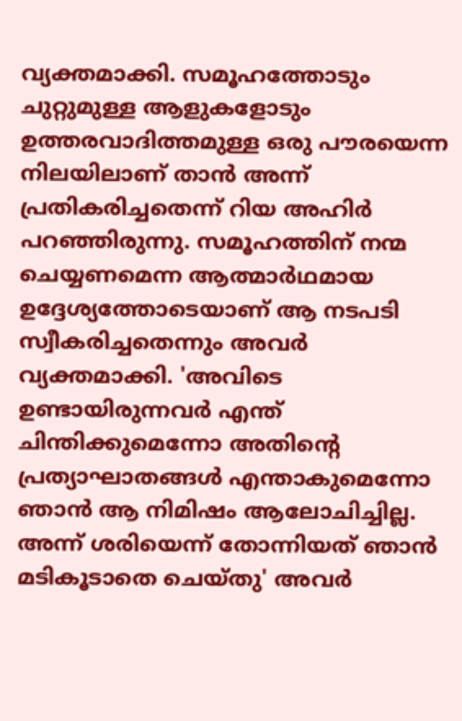വ്യക്തമാക്കി. സമൂഹത്തോടും ചുറ്റുമുള്ള ആളുകളോടും ഉത്തരവാദിത്തമുള്ള ഒരു പൗരയെന്ന നിലയിലാണ് താൻ അന്ന് പ്രതികരിച്ചതെന്ന് റിയ അഹിർ പറഞ്ഞിരുന്നു. സമൂഹത്തിന് നന്മ ചെയ്യണമെന്ന ആത്മാർഥമായ ഉദ്ദേശ്യത്തോടെയാണ് ആ നടപടി സ്വീകരിച്ചതെന്നും അവർ വ്യക്തമാക്കി. 'അവിടെ ഉണ്ടായിരുന്നവർ എന്ത് ചിന്തിക്കുമെന്നോ അതിന്റെ പ്രത്യാഘാതങ്ങൾ എന്താകുമെന്നോ ഞാൻ ആ നിമിഷം ആലോചിച്ചില്ല. അന്ന് ശരിയെന്ന് തോന്നിയത് ഞാൻ മടികൂടാതെ ചെയ്തു' അവർ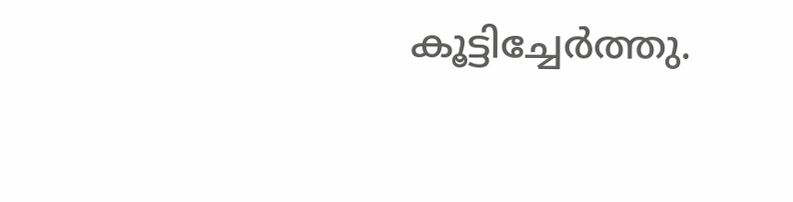കൂട്ടിച്ചേർത്തു.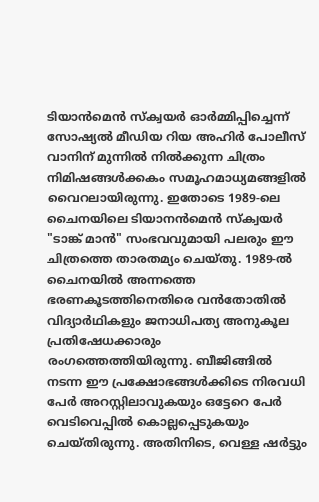ടിയാൻമെൻ സ്ക്വയർ ഓർമ്മിപ്പിച്ചെന്ന് സോഷ്യൽ മീഡിയ റിയ അഹിർ പോലീസ് വാനിന് മുന്നിൽ നിൽക്കുന്ന ചിത്രം നിമിഷങ്ങൾക്കകം സമൂഹമാധ്യമങ്ങളിൽ വൈറലായിരുന്നു. ഇതോടെ 1989-ലെ ചൈനയിലെ ടിയാനൻമെൻ സ്ക്വയർ "ടാങ്ക് മാൻ" സംഭവവുമായി പലരും ഈ ചിത്രത്തെ താരതമ്യം ചെയ്തു. 1989-ൽ ചൈനയിൽ അന്നത്തെ ഭരണകൂടത്തിനെതിരെ വൻതോതിൽ വിദ്യാർഥികളും ജനാധിപത്യ അനുകൂല പ്രതിഷേധക്കാരും രംഗത്തെത്തിയിരുന്നു. ബീജിങ്ങിൽ നടന്ന ഈ പ്രക്ഷോഭങ്ങൾക്കിടെ നിരവധി പേർ അറസ്റ്റിലാവുകയും ഒട്ടേറെ പേർ വെടിവെപ്പിൽ കൊല്ലപ്പെടുകയും ചെയ്തിരുന്നു. അതിനിടെ, വെള്ള ഷർട്ടും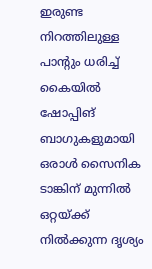ഇരുണ്ട നിറത്തിലുള്ള പാന്റും ധരിച്ച് കൈയിൽ ഷോപ്പിങ് ബാഗുകളുമായി ഒരാൾ സൈനിക ടാങ്കിന് മുന്നിൽ ഒറ്റയ്ക്ക് നിൽക്കുന്ന ദൃശ്യം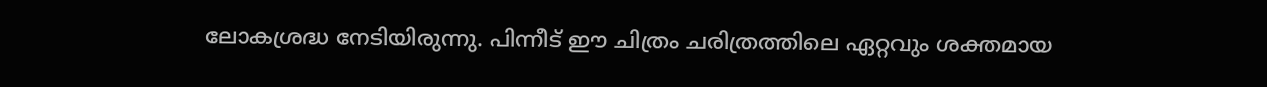ലോകശ്രദ്ധ നേടിയിരുന്നു. പിന്നീട് ഈ ചിത്രം ചരിത്രത്തിലെ ഏറ്റവും ശക്തമായ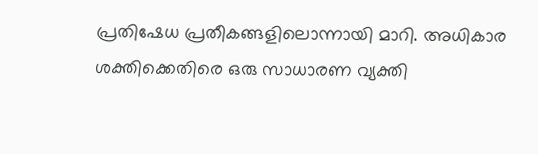പ്രതിഷേധ പ്രതീകങ്ങളിലൊന്നായി മാറി. അധികാര ശക്തിക്കെതിരെ ഒരു സാധാരണ വ്യക്തി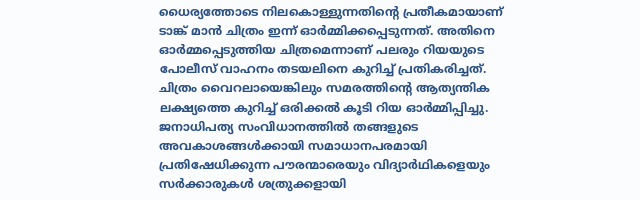ധൈര്യത്തോടെ നിലകൊള്ളുന്നതിന്റെ പ്രതീകമായാണ് ടാങ്ക് മാൻ ചിത്രം ഇന്ന് ഓർമ്മിക്കപ്പെടുന്നത്. അതിനെ ഓർമ്മപ്പെടുത്തിയ ചിത്രമെന്നാണ് പലരും റിയയുടെ പോലീസ് വാഹനം തടയലിനെ കുറിച്ച് പ്രതികരിച്ചത്. ചിത്രം വൈറലായെങ്കിലും സമരത്തിന്റെ ആത്യന്തിക ലക്ഷ്യത്തെ കുറിച്ച് ഒരിക്കൽ കൂടി റിയ ഓർമ്മിപ്പിച്ചു. ജനാധിപത്യ സംവിധാനത്തിൽ തങ്ങളുടെ അവകാശങ്ങൾക്കായി സമാധാനപരമായി പ്രതിഷേധിക്കുന്ന പൗരന്മാരെയും വിദ്യാർഥികളെയും സർക്കാരുകൾ ശത്രുക്കളായി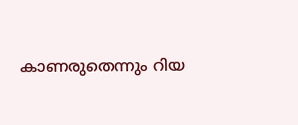കാണരുതെന്നും റിയ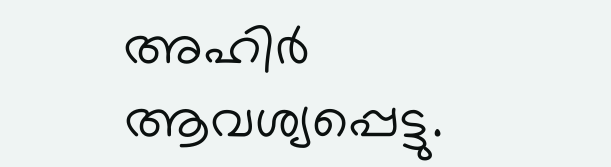അഹിർ ആവശ്യപ്പെട്ടു.